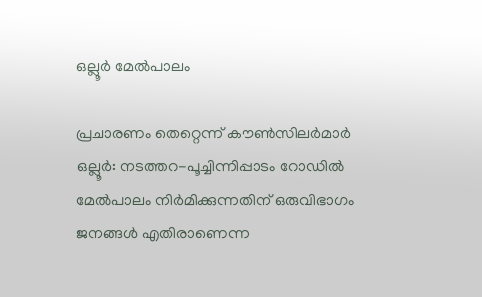ഒല്ലൂർ മേൽപാലം

പ്രചാരണം തെറ്റെന്ന് കൗൺസിലർമാർ ഒല്ലൂര്‍: നടത്തറ-പൂച്ചിന്നിപ്പാടം റോഡില്‍ മേല്‍പാലം നിർമിക്കുന്നതിന് ഒരുവിഭാഗം ജനങ്ങള്‍ എതിരാണെന്ന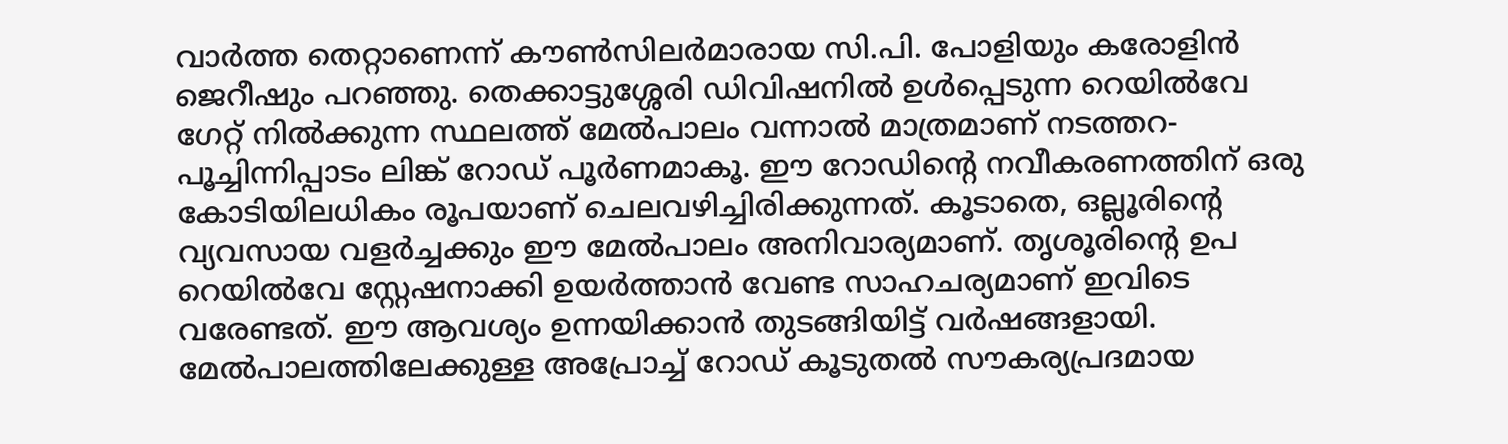വാര്‍ത്ത തെറ്റാണെന്ന് കൗണ്‍സിലർമാരായ സി.പി. പോളിയും കരോളിന്‍ ജെറീഷും പറഞ്ഞു. തെക്കാട്ടുശ്ശേരി ഡിവിഷനില്‍ ഉള്‍പ്പെടുന്ന റെയില്‍വേ ഗേറ്റ് നില്‍ക്കുന്ന സ്ഥലത്ത് മേല്‍പാലം വന്നാല്‍ മാത്രമാണ് നടത്തറ-പൂച്ചിന്നിപ്പാടം ലിങ്ക് റോഡ് പൂർണമാകൂ. ഈ റോഡിന്റെ നവീകരണത്തിന് ഒരു കോടിയിലധികം രൂപയാണ് ചെലവഴിച്ചിരിക്കുന്നത്. കൂടാതെ, ഒല്ലൂരിന്റെ വ്യവസായ വളര്‍ച്ചക്കും ഈ മേൽപാലം അനിവാര്യമാണ്. തൃശൂരിന്റെ ഉപ റെയില്‍വേ സ്റ്റേഷനാക്കി ഉയര്‍ത്താന്‍ വേണ്ട സാഹചര്യമാണ് ഇവിടെ വരേണ്ടത്. ഈ ആവശ്യം ഉന്നയിക്കാന്‍ തുടങ്ങിയിട്ട് വര്‍ഷങ്ങളായി. മേല്‍പാലത്തിലേക്കുള്ള അപ്രോച്ച് റോഡ് കൂടുതല്‍ സൗകര്യപ്രദമായ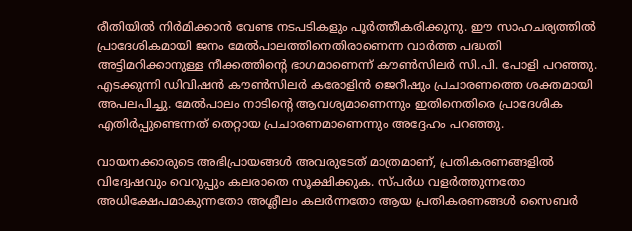രീതിയില്‍ നിർമിക്കാൻ വേണ്ട നടപടികളും പൂർത്തീകരിക്കുനു. ഈ സാഹചര്യത്തില്‍ പ്രാദേശികമായി ജനം മേല്‍പാലത്തിനെതിരാണെന്ന വാര്‍ത്ത പദ്ധതി അട്ടിമറിക്കാനുള്ള നീക്കത്തിന്റെ ഭാഗമാണെന്ന് കൗണ്‍സിലര്‍ സി.പി. പോളി പറഞ്ഞു. എടക്കുന്നി ഡിവിഷന്‍ കൗണ്‍സിലര്‍ കരോളിന്‍ ജെറീഷും പ്രചാരണത്തെ ശക്തമായി അപലപിച്ചു. മേല്‍പാലം നാടിന്റെ ആവശ്യമാണെന്നും ഇതിനെതിരെ പ്രാദേശിക എതിര്‍പ്പുണ്ടെന്നത് തെറ്റായ പ്രചാരണമാണെന്നും അദ്ദേഹം പറഞ്ഞു.

വായനക്കാരുടെ അഭിപ്രായങ്ങള്‍ അവരുടേത് മാത്രമാണ്, പ്രതികരണങ്ങളിൽ വിദ്വേഷവും വെറുപ്പും കലരാതെ സൂക്ഷിക്കുക. സ്പർധ വളർത്തുന്നതോ അധിക്ഷേപമാകുന്നതോ അശ്ലീലം കലർന്നതോ ആയ പ്രതികരണങ്ങൾ സൈബർ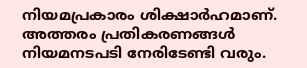നിയമപ്രകാരം ശിക്ഷാർഹമാണ്. അത്തരം പ്രതികരണങ്ങൾ നിയമനടപടി നേരിടേണ്ടി വരും.